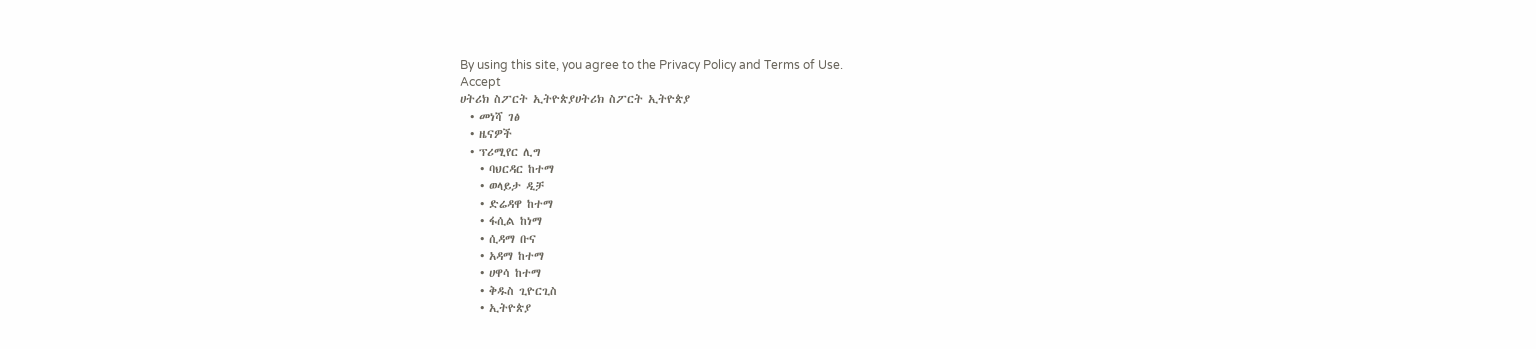By using this site, you agree to the Privacy Policy and Terms of Use.
Accept
ሀትሪክ ስፖርት ኢትዮጵያሀትሪክ ስፖርት ኢትዮጵያ
  • መነሻ ገፅ
  • ዜናዎች
  • ፕሪሚየር ሊግ
    • ባህርዳር ከተማ
    • ወላይታ ዲቻ
    • ድሬዳዋ ከተማ
    • ፋሲል ከነማ
    • ሲዳማ ቡና
    • አዳማ ከተማ
    • ሀዋሳ ከተማ
    • ቅዱስ ጊዮርጊስ
    • ኢትዮጵያ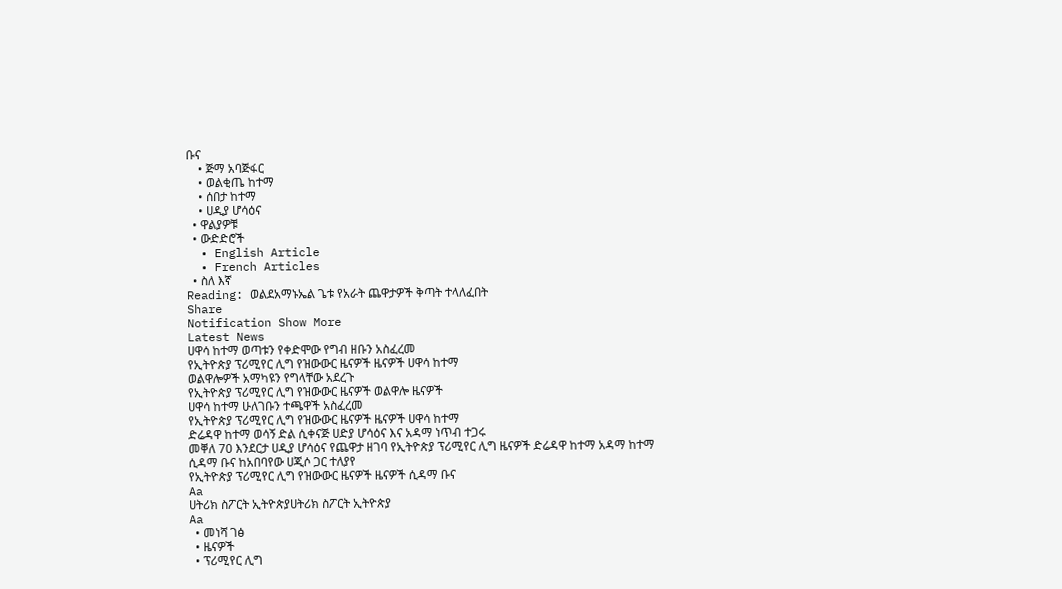ቡና
    • ጅማ አባጅፋር
    • ወልቂጤ ከተማ
    • ሰበታ ከተማ
    • ሀዲያ ሆሳዕና
  • ዋልያዎቹ
  • ውድድሮች
  • English Article
  • French Articles
  • ስለ እኛ
Reading: ወልደአማኑኤል ጌቱ የአራት ጨዋታዎች ቅጣት ተላለፈበት
Share
Notification Show More
Latest News
ሀዋሳ ከተማ ወጣቱን የቀድሞው የግብ ዘቡን አስፈረመ
የኢትዮጵያ ፕሪሚየር ሊግ የዝውውር ዜናዎች ዜናዎች ሀዋሳ ከተማ
ወልዋሎዎች አማካዩን የግላቸው አደረጉ
የኢትዮጵያ ፕሪሚየር ሊግ የዝውውር ዜናዎች ወልዋሎ ዜናዎች
ሀዋሳ ከተማ ሁለገቡን ተጫዋች አስፈረመ
የኢትዮጵያ ፕሪሚየር ሊግ የዝውውር ዜናዎች ዜናዎች ሀዋሳ ከተማ
ድሬዳዋ ከተማ ወሳኝ ድል ሲቀናጅ ሀድያ ሆሳዕና እና አዳማ ነጥብ ተጋሩ
መቐለ 70 እንደርታ ሀዲያ ሆሳዕና የጨዋታ ዘገባ የኢትዮጵያ ፕሪሚየር ሊግ ዜናዎች ድሬዳዋ ከተማ አዳማ ከተማ
ሲዳማ ቡና ከአበባየው ሀጂሶ ጋር ተለያየ
የኢትዮጵያ ፕሪሚየር ሊግ የዝውውር ዜናዎች ዜናዎች ሲዳማ ቡና
Aa
ሀትሪክ ስፖርት ኢትዮጵያሀትሪክ ስፖርት ኢትዮጵያ
Aa
  • መነሻ ገፅ
  • ዜናዎች
  • ፕሪሚየር ሊግ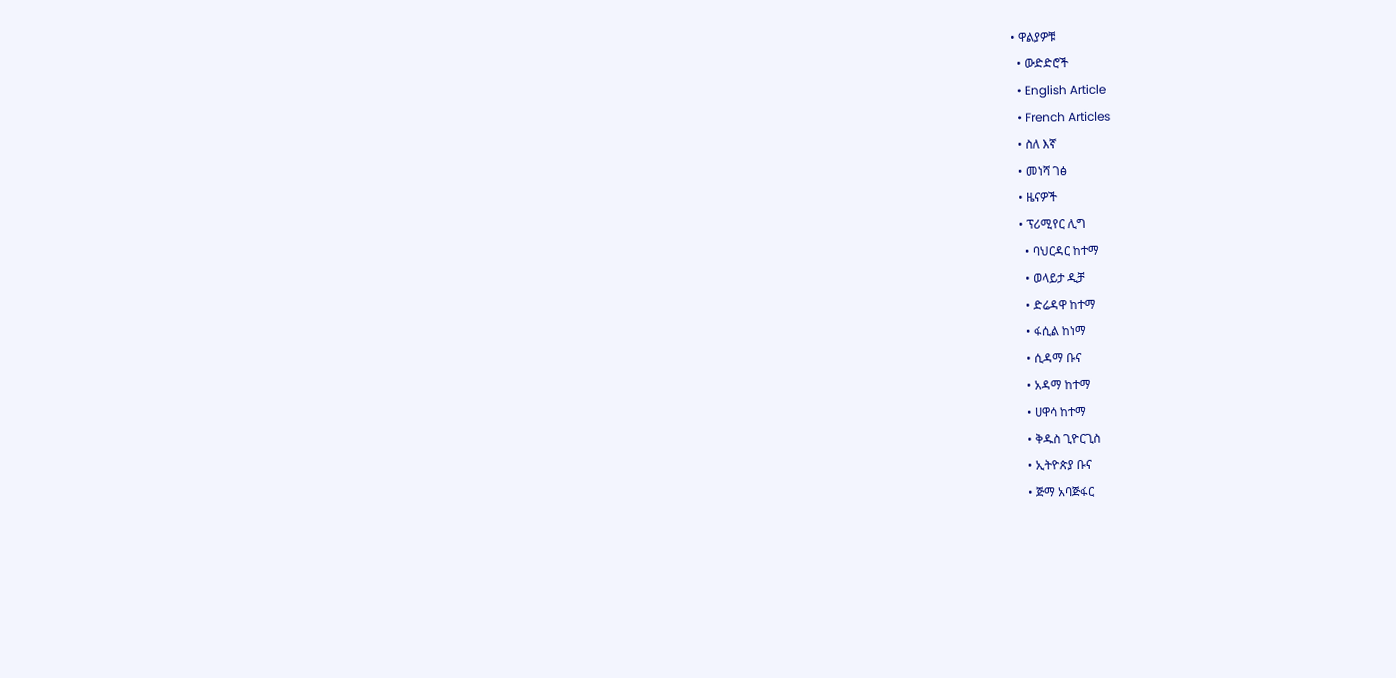• ዋልያዎቹ
  • ውድድሮች
  • English Article
  • French Articles
  • ስለ እኛ
  • መነሻ ገፅ
  • ዜናዎች
  • ፕሪሚየር ሊግ
    • ባህርዳር ከተማ
    • ወላይታ ዲቻ
    • ድሬዳዋ ከተማ
    • ፋሲል ከነማ
    • ሲዳማ ቡና
    • አዳማ ከተማ
    • ሀዋሳ ከተማ
    • ቅዱስ ጊዮርጊስ
    • ኢትዮጵያ ቡና
    • ጅማ አባጅፋር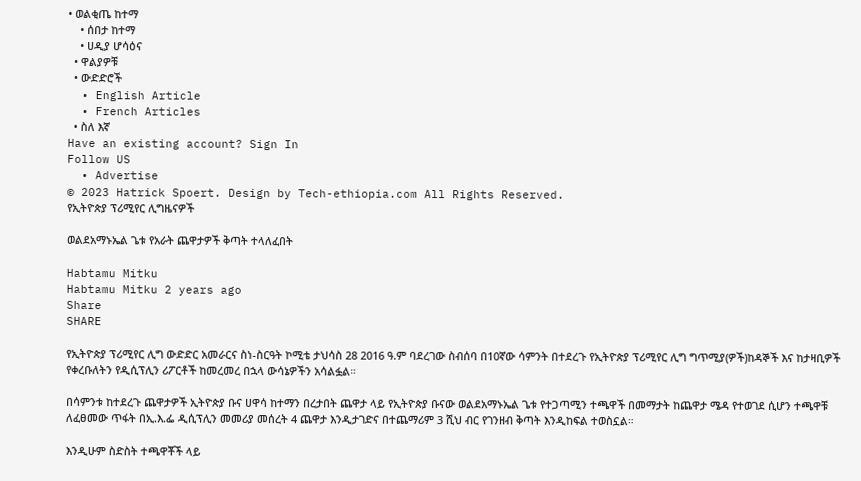• ወልቂጤ ከተማ
    • ሰበታ ከተማ
    • ሀዲያ ሆሳዕና
  • ዋልያዎቹ
  • ውድድሮች
  • English Article
  • French Articles
  • ስለ እኛ
Have an existing account? Sign In
Follow US
  • Advertise
© 2023 Hatrick Spoert. Design by Tech-ethiopia.com All Rights Reserved.
የኢትዮጵያ ፕሪሚየር ሊግዜናዎች

ወልደአማኑኤል ጌቱ የአራት ጨዋታዎች ቅጣት ተላለፈበት

Habtamu Mitku
Habtamu Mitku 2 years ago
Share
SHARE

የኢትዮጵያ ፕሪሚየር ሊግ ውድድር አመራርና ስነ-ስርዓት ኮሚቴ ታህሳስ 28 2016 ዓ.ም ባደረገው ስብሰባ በ10ኛው ሳምንት በተደረጉ የኢትዮጵያ ፕሪሚየር ሊግ ግጥሚያ(ዎች)ከዳኞች እና ከታዛቢዎች የቀረቡለትን የዲሲፕሊን ሪፖርቶች ከመረመረ በኋላ ውሳኔዎችን አሳልፏል።

በሳምንቱ ከተደረጉ ጨዋታዎች ኢትዮጵያ ቡና ሀዋሳ ከተማን በረታበት ጨዋታ ላይ የኢትዮጵያ ቡናው ወልደአማኑኤል ጌቱ የተጋጣሚን ተጫዋች በመማታት ከጨዋታ ሜዳ የተወገደ ሲሆን ተጫዋቹ ለፈፀመው ጥፋት በኢ.እ.ፌ ዲሲፕሊን መመሪያ መሰረት 4 ጨዋታ እንዲታገድና በተጨማሪም 3 ሺህ ብር የገንዘብ ቅጣት እንዲከፍል ተወስኗል።

እንዲሁም ስድስት ተጫዋቾች ላይ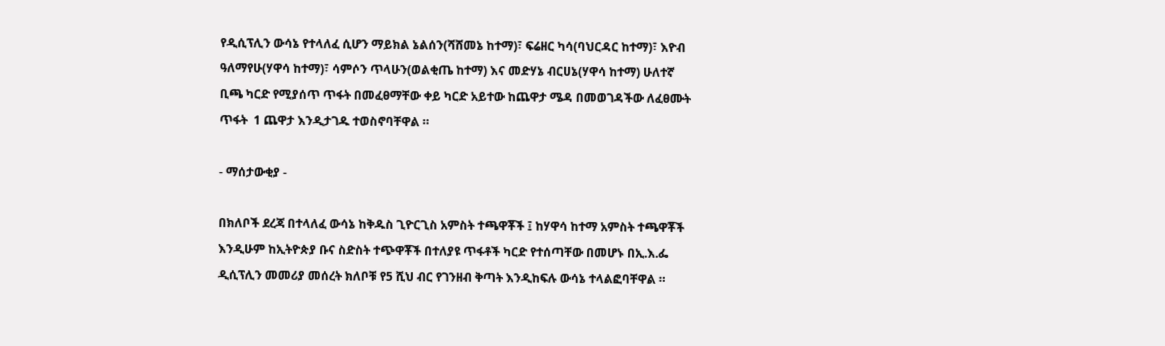የዲሲፕሊን ውሳኔ የተላለፈ ሲሆን ማይክል ኔልሰን(ሻሸመኔ ከተማ)፣ ፍሬዘር ካሳ(ባህርዳር ከተማ)፣ እዮብ ዓለማየሁ(ሃዋሳ ከተማ)፣ ሳምሶን ጥላሁን(ወልቂጤ ከተማ) እና መድሃኔ ብርሀኔ(ሃዋሳ ከተማ) ሁለተኛ ቢጫ ካርድ የሚያሰጥ ጥፋት በመፈፀማቸው ቀይ ካርድ አይተው ከጨዋታ ሜዳ በመወገዳችው ለፈፀሙት ጥፋት  1 ጨዋታ እንዲታገዱ ተወስኖባቸዋል ።

- ማሰታውቂያ -

በክለቦች ደረጃ በተላለፈ ውሳኔ ከቅዱስ ጊዮርጊስ አምስት ተጫዋቾች ፤ ከሃዋሳ ከተማ አምስት ተጫዋቾች እንዲሁም ከኢትዮጵያ ቡና ስድስት ተጭዋቾች በተለያዩ ጥፋቶች ካርድ የተሰጣቸው በመሆኑ በኢ.እ.ፌ ዲሲፕሊን መመሪያ መሰረት ክለቦቹ የ5 ሺህ ብር የገንዘብ ቅጣት እንዲከፍሉ ውሳኔ ተላልፎባቸዋል ።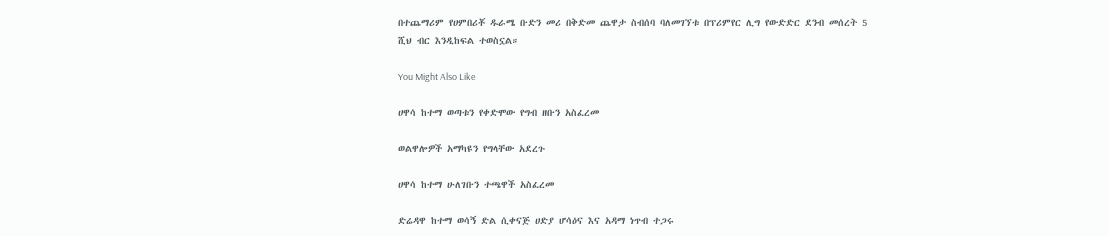በተጨማሪም የሀምበሪቾ ዱራሜ ቡድን መሪ በቅድመ ጨዋታ ስብሰባ ባለመገኘቱ በፕሪምየር ሊግ የውድድር ደንብ መሰረት 5 ሺህ ብር እንዲከፍል ተወስኗል።

You Might Also Like

ሀዋሳ ከተማ ወጣቱን የቀድሞው የግብ ዘቡን አስፈረመ

ወልዋሎዎች አማካዩን የግላቸው አደረጉ

ሀዋሳ ከተማ ሁለገቡን ተጫዋች አስፈረመ

ድሬዳዋ ከተማ ወሳኝ ድል ሲቀናጅ ሀድያ ሆሳዕና እና አዳማ ነጥብ ተጋሩ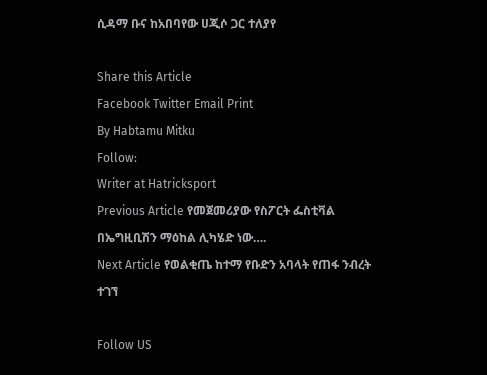ሲዳማ ቡና ከአበባየው ሀጂሶ ጋር ተለያየ

Share this Article
Facebook Twitter Email Print
By Habtamu Mitku
Follow:
Writer at Hatricksport
Previous Article የመጀመሪያው የስፖርት ፌስቲቫል በኤግዚቢሽን ማዕከል ሊካሄድ ነው….
Next Article የወልቂጤ ከተማ የቡድን አባላት የጠፋ ንብረት ተገኘ

Follow US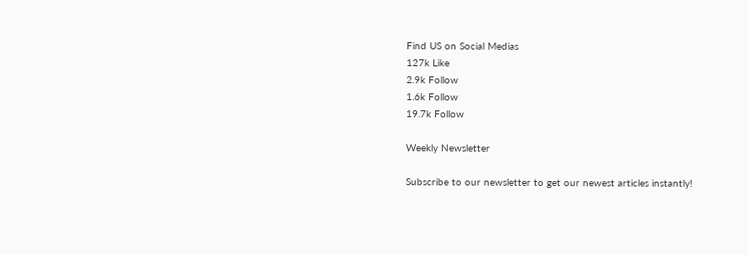Find US on Social Medias
127k Like
2.9k Follow
1.6k Follow
19.7k Follow

Weekly Newsletter

Subscribe to our newsletter to get our newest articles instantly!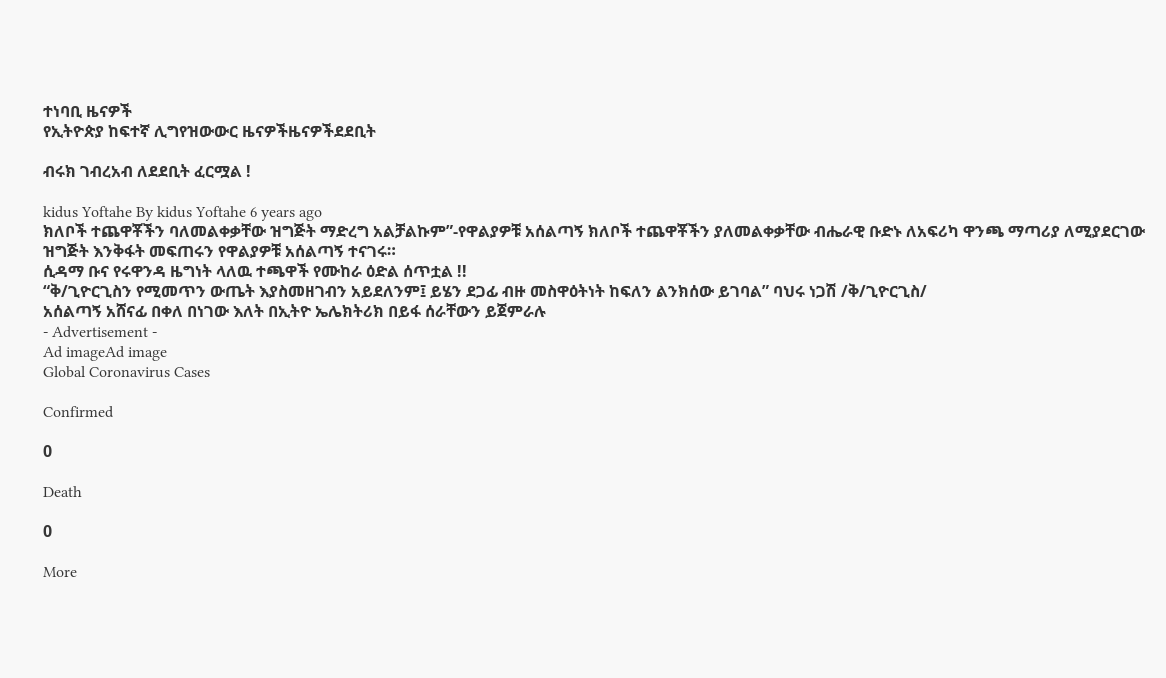ተነባቢ ዜናዎች
የኢትዮጵያ ከፍተኛ ሊግየዝውውር ዜናዎችዜናዎችደደቢት

ብሩክ ገብረአብ ለደደቢት ፈርሟል !

kidus Yoftahe By kidus Yoftahe 6 years ago
ክለቦች ተጨዋቾችን ባለመልቀቃቸው ዝግጅት ማድረግ አልቻልኩም”-የዋልያዎቹ አሰልጣኝ ክለቦች ተጨዋቾችን ያለመልቀቃቸው ብሔራዊ ቡድኑ ለአፍሪካ ዋንጫ ማጣሪያ ለሚያደርገው ዝግጅት እንቅፋት መፍጠሩን የዋልያዎቹ አሰልጣኝ ተናገሩ።
ሲዳማ ቡና የሩዋንዳ ዜግነት ላለዉ ተጫዋች የሙከራ ዕድል ሰጥቷል !!
“ቅ/ጊዮርጊስን የሚመጥን ውጤት እያስመዘገብን አይደለንም፤ ይሄን ደጋፊ ብዙ መስዋዕትነት ከፍለን ልንክሰው ይገባል” ባህሩ ነጋሽ /ቅ/ጊዮርጊስ/
አሰልጣኝ አሸናፊ በቀለ በነገው እለት በኢትዮ ኤሌክትሪክ በይፋ ሰራቸውን ይጀምራሉ
- Advertisement -
Ad imageAd image
Global Coronavirus Cases

Confirmed

0

Death

0

More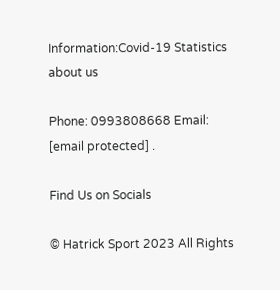Information:Covid-19 Statistics
about us

Phone: 0993808668 Email: [email protected] .

Find Us on Socials

© Hatrick Sport 2023 All Rights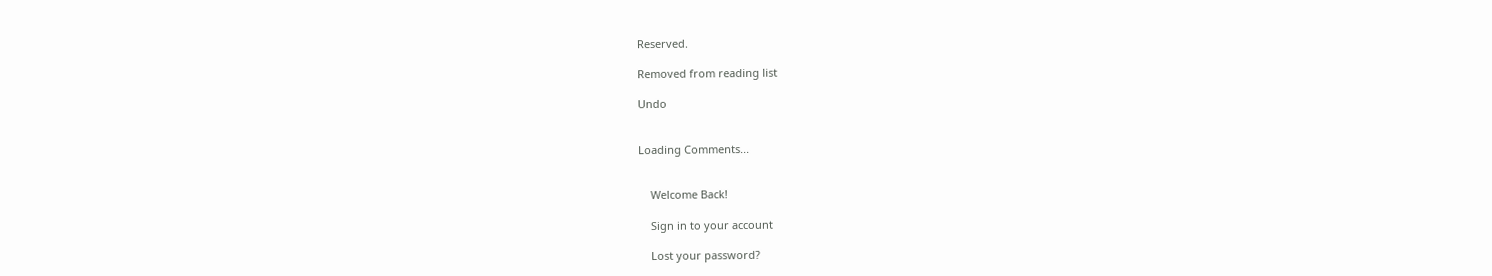Reserved.

Removed from reading list

Undo


Loading Comments...


    Welcome Back!

    Sign in to your account

    Lost your password?